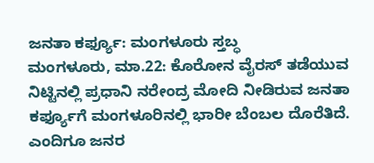ಜನತಾ ಕರ್ಫ್ಯೂ: ಮಂಗಳೂರು ಸ್ತಬ್ಧ
ಮಂಗಳೂರು, ಮಾ.22: ಕೊರೋನ ವೈರಸ್ ತಡೆಯುವ ನಿಟ್ಟಿನಲ್ಲಿ ಪ್ರಧಾನಿ ನರೇಂದ್ರ ಮೋದಿ ನೀಡಿರುವ ಜನತಾ ಕರ್ಫ್ಯೂಗೆ ಮಂಗಳೂರಿನಲ್ಲಿ ಭಾರೀ ಬೆಂಬಲ ದೊರೆತಿದೆ. ಎಂದಿಗೂ ಜನರ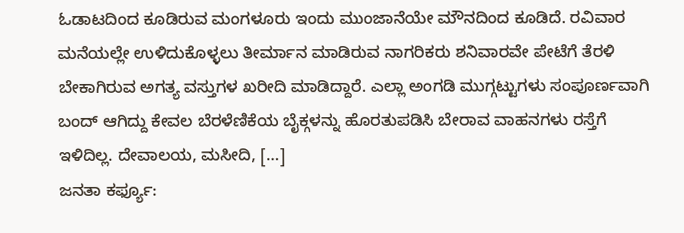ಓಡಾಟದಿಂದ ಕೂಡಿರುವ ಮಂಗಳೂರು ಇಂದು ಮುಂಜಾನೆಯೇ ಮೌನದಿಂದ ಕೂಡಿದೆ. ರವಿವಾರ ಮನೆಯಲ್ಲೇ ಉಳಿದುಕೊಳ್ಳಲು ತೀರ್ಮಾನ ಮಾಡಿರುವ ನಾಗರಿಕರು ಶನಿವಾರವೇ ಪೇಟೆಗೆ ತೆರಳಿ ಬೇಕಾಗಿರುವ ಅಗತ್ಯ ವಸ್ತುಗಳ ಖರೀದಿ ಮಾಡಿದ್ದಾರೆ. ಎಲ್ಲಾ ಅಂಗಡಿ ಮುಗ್ಗಟ್ಟುಗಳು ಸಂಪೂರ್ಣವಾಗಿ ಬಂದ್ ಆಗಿದ್ದು ಕೇವಲ ಬೆರಳೆಣಿಕೆಯ ಬೈಕ್ಗಳನ್ನು ಹೊರತುಪಡಿಸಿ ಬೇರಾವ ವಾಹನಗಳು ರಸ್ತೆಗೆ ಇಳಿದಿಲ್ಲ. ದೇವಾಲಯ, ಮಸೀದಿ, […]
ಜನತಾ ಕರ್ಫ್ಯೂ: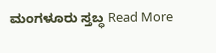ಮಂಗಳೂರು ಸ್ತಬ್ಧ Read More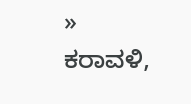»
ಕರಾವಳಿ,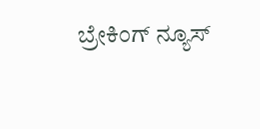ಬ್ರೇಕಿಂಗ್ ನ್ಯೂಸ್